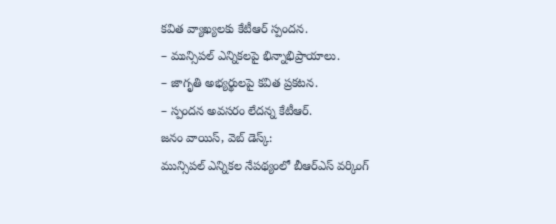కవిత వ్యాఖ్యలకు కేటీఆర్ స్పందన.
– మున్సిపల్ ఎన్నికలపై భిన్నాభిప్రాయాలు.
– జాగృతి అభ్యర్థులపై కవిత ప్రకటన.
– స్పందన అవసరం లేదన్న కేటీఆర్.
జనం వాయిస్, వెబ్ డెస్క్:
మున్సిపల్ ఎన్నికల నేపథ్యంలో బీఆర్ఎస్ వర్కింగ్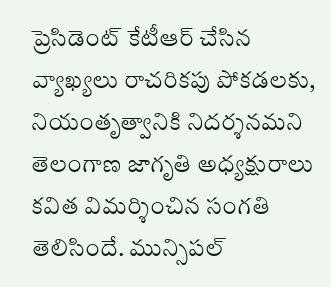ప్రెసిడెంట్ కేటీఆర్ చేసిన వ్యాఖ్యలు రాచరికపు పోకడలకు, నియంతృత్వానికి నిదర్శనమని తెలంగాణ జాగృతి అధ్యక్షురాలు కవిత విమర్శించిన సంగతి తెలిసిందే. మున్సిపల్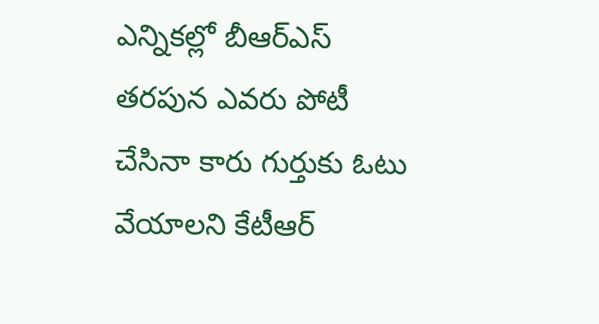ఎన్నికల్లో బీఆర్ఎస్ తరపున ఎవరు పోటీ చేసినా కారు గుర్తుకు ఓటు వేయాలని కేటీఆర్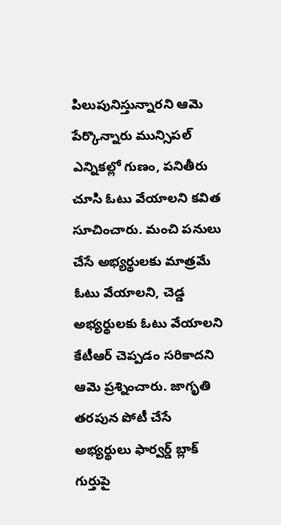పిలుపునిస్తున్నారని ఆమె పేర్కొన్నారు మున్సిపల్ ఎన్నికల్లో గుణం, పనితీరు చూసి ఓటు వేయాలని కవిత సూచించారు. మంచి పనులు చేసే అభ్యర్థులకు మాత్రమే ఓటు వేయాలని, చెడ్డ అభ్యర్థులకు ఓటు వేయాలని కేటీఆర్ చెప్పడం సరికాదని ఆమె ప్రశ్నించారు. జాగృతి తరపున పోటీ చేసే అభ్యర్థులు ఫార్వర్డ్ బ్లాక్ గుర్తుపై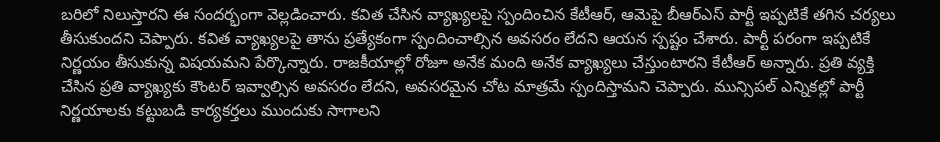బరిలో నిలుస్తారని ఈ సందర్భంగా వెల్లడించారు. కవిత చేసిన వ్యాఖ్యలపై స్పందించిన కేటీఆర్, ఆమెపై బీఆర్ఎస్ పార్టీ ఇప్పటికే తగిన చర్యలు తీసుకుందని చెప్పారు. కవిత వ్యాఖ్యలపై తాను ప్రత్యేకంగా స్పందించాల్సిన అవసరం లేదని ఆయన స్పష్టం చేశారు. పార్టీ పరంగా ఇప్పటికే నిర్ణయం తీసుకున్న విషయమని పేర్కొన్నారు. రాజకీయాల్లో రోజూ అనేక మంది అనేక వ్యాఖ్యలు చేస్తుంటారని కేటీఆర్ అన్నారు. ప్రతి వ్యక్తి చేసిన ప్రతి వ్యాఖ్యకు కౌంటర్ ఇవ్వాల్సిన అవసరం లేదని, అవసరమైన చోట మాత్రమే స్పందిస్తామని చెప్పారు. మున్సిపల్ ఎన్నికల్లో పార్టీ నిర్ణయాలకు కట్టుబడి కార్యకర్తలు ముందుకు సాగాలని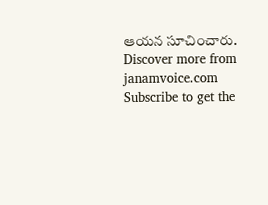ఆయన సూచించారు.
Discover more from janamvoice.com
Subscribe to get the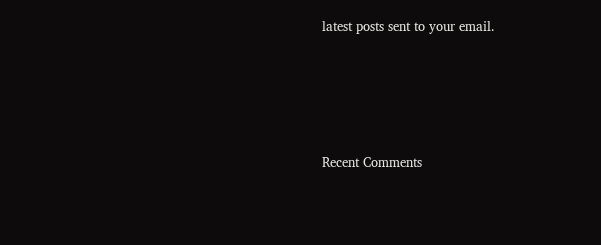latest posts sent to your email.





Recent Comments